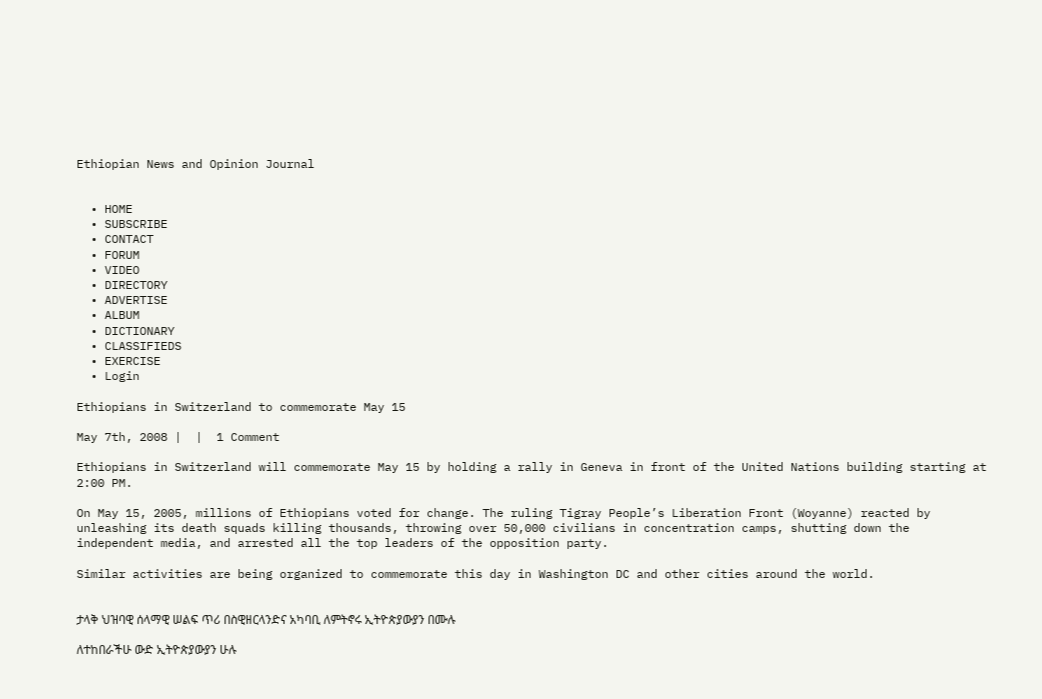Ethiopian News and Opinion Journal


  • HOME
  • SUBSCRIBE
  • CONTACT
  • FORUM
  • VIDEO
  • DIRECTORY
  • ADVERTISE
  • ALBUM
  • DICTIONARY
  • CLASSIFIEDS
  • EXERCISE
  • Login

Ethiopians in Switzerland to commemorate May 15

May 7th, 2008 |  |  1 Comment

Ethiopians in Switzerland will commemorate May 15 by holding a rally in Geneva in front of the United Nations building starting at 2:00 PM.

On May 15, 2005, millions of Ethiopians voted for change. The ruling Tigray People’s Liberation Front (Woyanne) reacted by unleashing its death squads killing thousands, throwing over 50,000 civilians in concentration camps, shutting down the independent media, and arrested all the top leaders of the opposition party.

Similar activities are being organized to commemorate this day in Washington DC and other cities around the world.


ታላቅ ህዝባዊ ሰላማዊ ሠልፍ ጥሪ በስዊዘርላንድና አካባቢ ለምትኖሩ ኢትዮጵያውያን በሙሉ

ለተከበራችሁ ውድ ኢትዮጵያውያን ሁሉ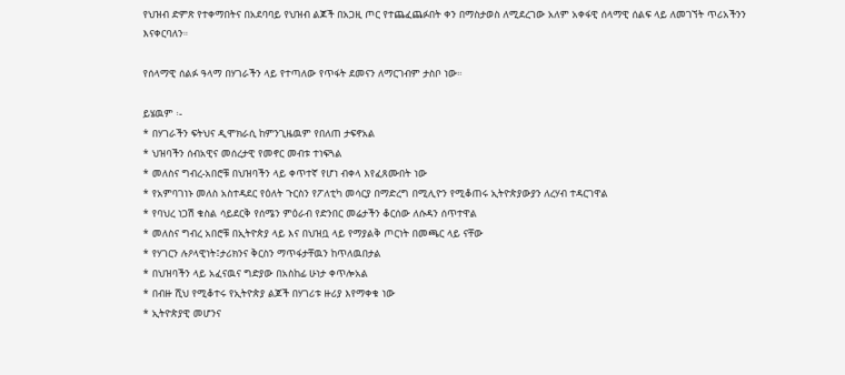የህዝብ ድምጽ የተቀማበትና በአደባባይ የህዝብ ልጆች በአጋዚ ጦር የተጨፈጨፉበት ቀን በማስታወስ ለሚደረገው አለም አቀፋዊ ሰላማዊ ሰልፍ ላይ ለመገኘት ጥሪአችንን እናቀርባለን።

የሰላማዊ ሰልፉ ዓላማ በሃገራችን ላይ የተጣለው የጥፋት ደመናን ለማርገብም ታስቦ ነው።

ይሄዉም ፡-
* በሃገራችን ፍትህና ዲሞክራሲ ከምንጊዜዉም የበለጠ ታፍኖአል
* ህዝባችን ሰብአዊና መሰረታዊ የመኖር መብቱ ተነፍጓል
* መለስና ግብረ-አበሮቹ በህዝባችን ላይ ቀጥተኛ የሆነ ብቀላ እየፈጸሙበት ነው
* የአምባገነኑ መለስ አስተዳደር የዕለት ጉርስን የፖለቲካ መሳርያ በማድረግ በሚሊዮን የሚቆጠሩ ኢትዮጵያውያን ለረሃብ ተዳርገዋል
* የባህረ ነጋሽ ቁስል ሳይደርቅ የሰሜን ምዕራብ የድንበር መሬታችን ቆርሰው ለሱዳን ሰጥተዋል
* መለስና ግብረ አበሮቹ በኢትዮጵያ ላይ እና በህዝቧ ላይ የማያልቅ ጦርነት በመጫር ላይ ናቸው
* የሃገርን ሉዖላዊነት፤ታሪክንና ቅርስን ማጥፋታቸዉን ከጥለዉበታል
* በህዝባችን ላይ አፈናዉና ግድያው በአስከፊ ሁነታ ቀጥሎአል
* በብዙ ሺህ የሚቆተሩ የኢትዮጵያ ልጆች በሃገሪቱ ዙሪያ እየማቀቁ ነው
* ኢትዮጵያዊ መሆንና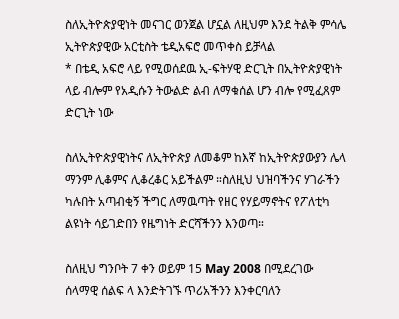ስለኢትዮጵያዊነት መናገር ወንጀል ሆኗል ለዚህም እንደ ትልቅ ምሳሌ ኢትዮጵያዊው አርቲስት ቴዲአፍሮ መጥቀስ ይቻላል
* በቴዲ አፍሮ ላይ የሚወሰደዉ ኢ-ፍትሃዊ ድርጊት በኢትዮጵያዊነት ላይ ብሎም የአዲሱን ትውልድ ልብ ለማቁሰል ሆን ብሎ የሚፈጸም ድርጊት ነው

ስለኢትዮጵያዊነትና ለኢትዮጵያ ለመቆም ከእኛ ከኢትዮጵያውያን ሌላ ማንም ሊቆምና ሊቆረቆር አይችልም ።ስለዚህ ህዝባችንና ሃገራችን ካሉበት አጣብቂኝ ችግር ለማዉጣት የዘር የሃይማኖትና የፖለቲካ ልዩነት ሳይገድበን የዜግነት ድርሻችንን እንወጣ።

ስለዚህ ግንቦት 7 ቀን ወይም 15 May 2008 በሚደረገው ሰላማዊ ሰልፍ ላ እንድትገኙ ጥሪአችንን እንቀርባለን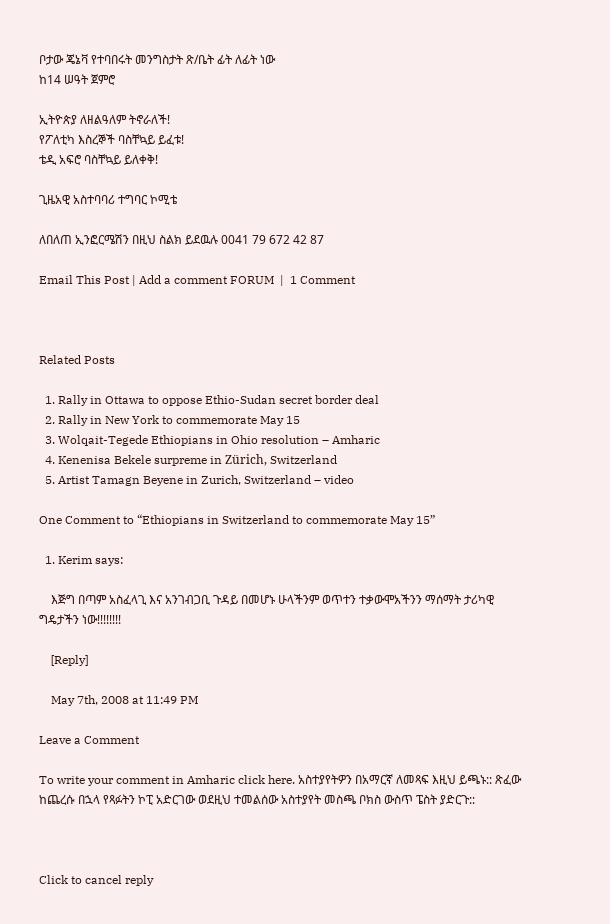ቦታው ጄኔቫ የተባበሩት መንግስታት ጽ/ቤት ፊት ለፊት ነው
ከ14 ሠዓት ጀምሮ

ኢትዮጵያ ለዘልዓለም ትኖራለች!
የፖለቲካ እስረኞች ባስቸኳይ ይፈቱ!
ቴዲ አፍሮ ባስቸኳይ ይለቀቅ!

ጊዜአዊ አስተባባሪ ተግባር ኮሚቴ

ለበለጠ ኢንፎርሜሽን በዚህ ስልክ ይደዉሉ 0041 79 672 42 87

Email This Post | Add a comment FORUM  |  1 Comment



Related Posts

  1. Rally in Ottawa to oppose Ethio-Sudan secret border deal
  2. Rally in New York to commemorate May 15
  3. Wolqait-Tegede Ethiopians in Ohio resolution – Amharic
  4. Kenenisa Bekele surpreme in Zürich, Switzerland
  5. Artist Tamagn Beyene in Zurich, Switzerland – video

One Comment to “Ethiopians in Switzerland to commemorate May 15”

  1. Kerim says:

    እጅግ በጣም አስፈላጊ እና አንገብጋቢ ጉዳይ በመሆኑ ሁላችንም ወጥተን ተቃውሞአችንን ማሰማት ታሪካዊ ግዴታችን ነው!!!!!!!!

    [Reply]

    May 7th, 2008 at 11:49 PM

Leave a Comment

To write your comment in Amharic click here. አስተያየትዎን በአማርኛ ለመጻፍ እዚህ ይጫኑ:: ጽፈው ከጨረሱ በኋላ የጻፉትን ኮፒ አድርገው ወደዚህ ተመልሰው አስተያየት መስጫ ቦክስ ውስጥ ፔስት ያድርጉ::



Click to cancel reply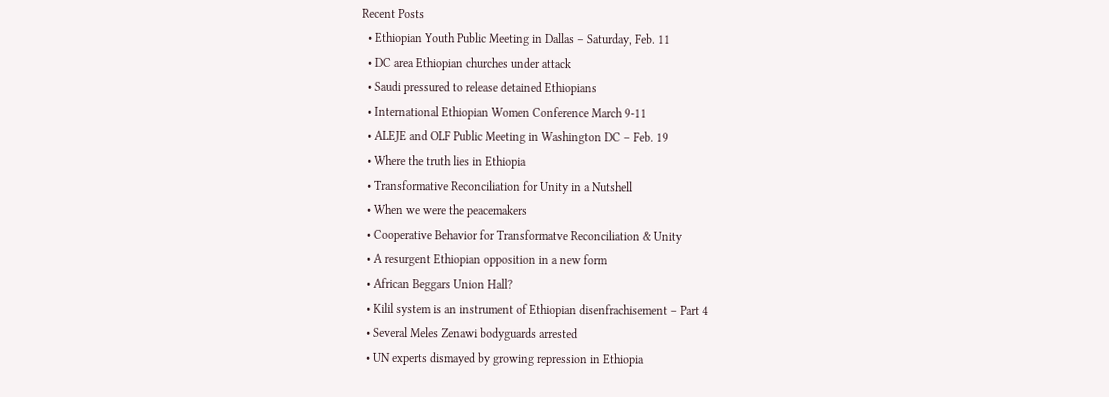Recent Posts
  • Ethiopian Youth Public Meeting in Dallas – Saturday, Feb. 11
  • DC area Ethiopian churches under attack
  • Saudi pressured to release detained Ethiopians
  • International Ethiopian Women Conference March 9-11
  • ALEJE and OLF Public Meeting in Washington DC – Feb. 19
  • Where the truth lies in Ethiopia
  • Transformative Reconciliation for Unity in a Nutshell
  • When we were the peacemakers
  • Cooperative Behavior for Transformatve Reconciliation & Unity
  • A resurgent Ethiopian opposition in a new form
  • African Beggars Union Hall?
  • Kilil system is an instrument of Ethiopian disenfrachisement – Part 4
  • Several Meles Zenawi bodyguards arrested
  • UN experts dismayed by growing repression in Ethiopia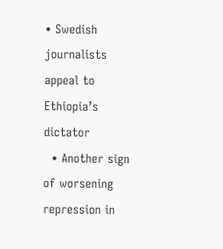• Swedish journalists appeal to Ethiopia’s dictator
  • Another sign of worsening repression in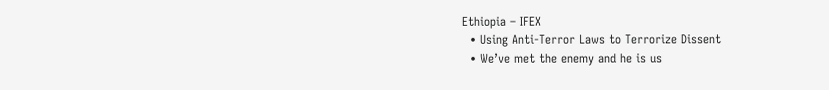Ethiopia – IFEX
  • Using Anti-Terror Laws to Terrorize Dissent
  • We’ve met the enemy and he is us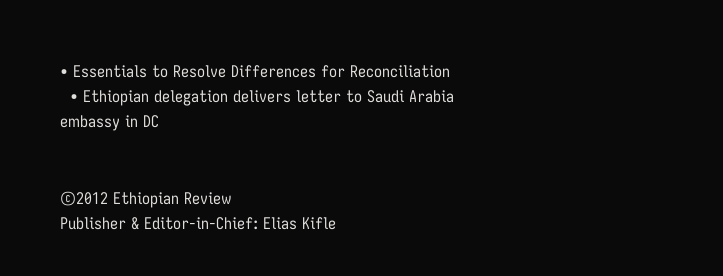• Essentials to Resolve Differences for Reconciliation
  • Ethiopian delegation delivers letter to Saudi Arabia embassy in DC


©2012 Ethiopian Review
Publisher & Editor-in-Chief: Elias Kifle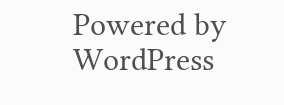Powered by WordPress